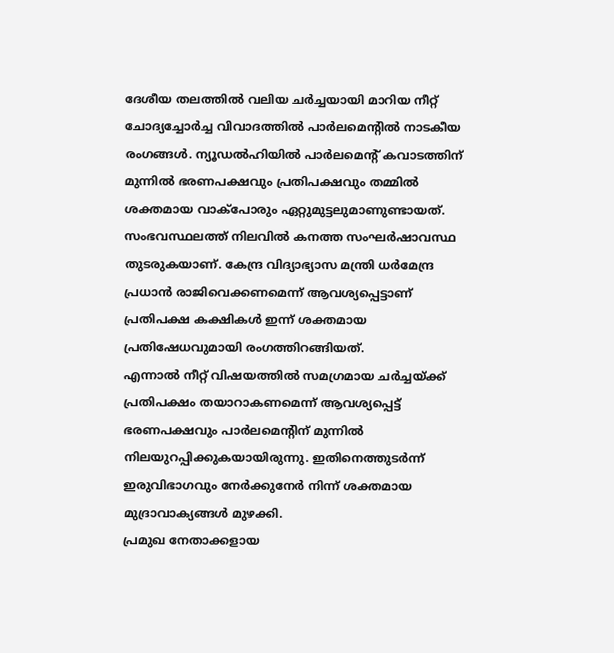ദേശീയ തലത്തിൽ വലിയ ചർച്ചയായി മാറിയ നീറ്റ് ചോദ്യച്ചോർച്ച വിവാദത്തിൽ പാർലമെന്റിൽ നാടകീയ രംഗങ്ങൾ. ന്യൂഡൽഹിയിൽ പാർലമെന്റ് കവാടത്തിന് മുന്നിൽ ഭരണപക്ഷവും പ്രതിപക്ഷവും തമ്മിൽ ശക്തമായ വാക്പോരും ഏറ്റുമുട്ടലുമാണുണ്ടായത്.
സംഭവസ്ഥലത്ത് നിലവിൽ കനത്ത സംഘർഷാവസ്ഥ തുടരുകയാണ്. കേന്ദ്ര വിദ്യാഭ്യാസ മന്ത്രി ധർമേന്ദ്ര പ്രധാൻ രാജിവെക്കണമെന്ന് ആവശ്യപ്പെട്ടാണ് പ്രതിപക്ഷ കക്ഷികൾ ഇന്ന് ശക്തമായ പ്രതിഷേധവുമായി രംഗത്തിറങ്ങിയത്.
എന്നാൽ നീറ്റ് വിഷയത്തിൽ സമഗ്രമായ ചർച്ചയ്ക്ക് പ്രതിപക്ഷം തയാറാകണമെന്ന് ആവശ്യപ്പെട്ട് ഭരണപക്ഷവും പാർലമെന്റിന് മുന്നിൽ നിലയുറപ്പിക്കുകയായിരുന്നു. ഇതിനെത്തുടർന്ന് ഇരുവിഭാഗവും നേർക്കുനേർ നിന്ന് ശക്തമായ മുദ്രാവാക്യങ്ങൾ മുഴക്കി.
പ്രമുഖ നേതാക്കളായ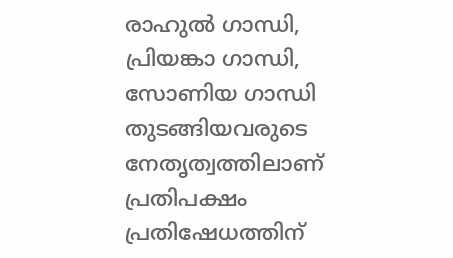രാഹുൽ ഗാന്ധി, പ്രിയങ്കാ ഗാന്ധി, സോണിയ ഗാന്ധി തുടങ്ങിയവരുടെ നേതൃത്വത്തിലാണ് പ്രതിപക്ഷം പ്രതിഷേധത്തിന്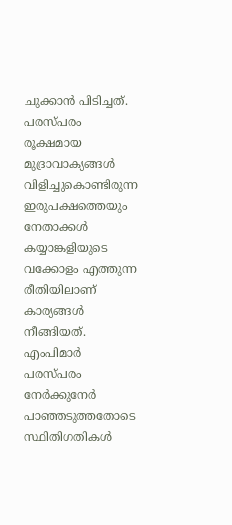ചുക്കാൻ പിടിച്ചത്. പരസ്പരം രൂക്ഷമായ മുദ്രാവാക്യങ്ങൾ വിളിച്ചുകൊണ്ടിരുന്ന ഇരുപക്ഷത്തെയും നേതാക്കൾ കയ്യാങ്കളിയുടെ വക്കോളം എത്തുന്ന രീതിയിലാണ് കാര്യങ്ങൾ നീങ്ങിയത്.
എംപിമാർ പരസ്പരം നേർക്കുനേർ പാഞ്ഞടുത്തതോടെ സ്ഥിതിഗതികൾ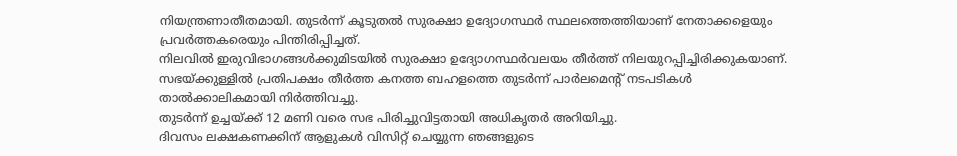നിയന്ത്രണാതീതമായി. തുടർന്ന് കൂടുതൽ സുരക്ഷാ ഉദ്യോഗസ്ഥർ സ്ഥലത്തെത്തിയാണ് നേതാക്കളെയും പ്രവർത്തകരെയും പിന്തിരിപ്പിച്ചത്.
നിലവിൽ ഇരുവിഭാഗങ്ങൾക്കുമിടയിൽ സുരക്ഷാ ഉദ്യോഗസ്ഥർവലയം തീർത്ത് നിലയുറപ്പിച്ചിരിക്കുകയാണ്. സഭയ്ക്കുള്ളിൽ പ്രതിപക്ഷം തീർത്ത കനത്ത ബഹളത്തെ തുടർന്ന് പാർലമെന്റ് നടപടികൾ താൽക്കാലികമായി നിർത്തിവച്ചു.
തുടർന്ന് ഉച്ചയ്ക്ക് 12 മണി വരെ സഭ പിരിച്ചുവിട്ടതായി അധികൃതർ അറിയിച്ചു.
ദിവസം ലക്ഷകണക്കിന് ആളുകൾ വിസിറ്റ് ചെയ്യുന്ന ഞങ്ങളുടെ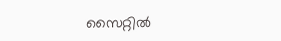സൈറ്റിൽ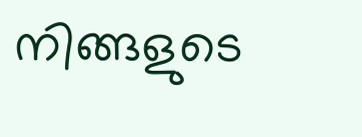നിങ്ങളുടെ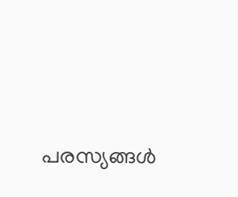പരസ്യങ്ങൾ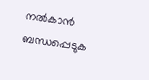നൽകാൻ ബന്ധപ്പെടുക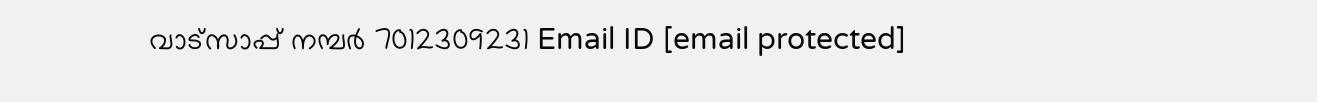വാട്സാപ്പ് നമ്പർ 7012309231 Email ID [email protected]